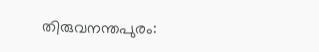തിരുവനന്തപുരം: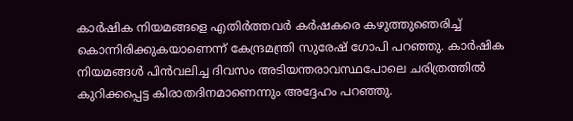കാർഷിക നിയമങ്ങളെ എതിർത്തവർ കർഷകരെ കഴുത്തുഞെരിച്ച് കൊന്നിരിക്കുകയാണെന്ന് കേന്ദ്രമന്ത്രി സുരേഷ് ഗോപി പറഞ്ഞു. കാർഷിക നിയമങ്ങൾ പിൻവലിച്ച ദിവസം അടിയന്തരാവസ്ഥപോലെ ചരിത്രത്തിൽ കുറിക്കപ്പെട്ട കിരാതദിനമാണെന്നും അദ്ദേഹം പറഞ്ഞു.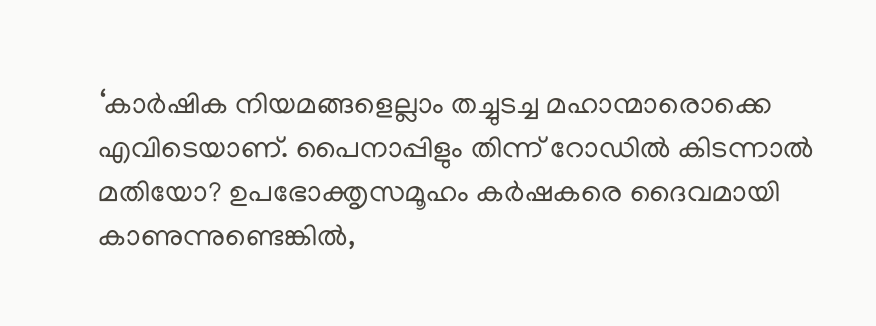‘കാർഷിക നിയമങ്ങളെല്ലാം തച്ചുടച്ച മഹാന്മാരൊക്കെ എവിടെയാണ്. പൈനാപ്പിളും തിന്ന് റോഡിൽ കിടന്നാൽ മതിയോ? ഉപഭോക്തൃസമൂഹം കർഷകരെ ദൈവമായി കാണുന്നുണ്ടെങ്കിൽ,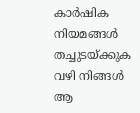കാർഷിക നിയമങ്ങൾ തച്ചുടയ്ക്കുക വഴി നിങ്ങൾ ആ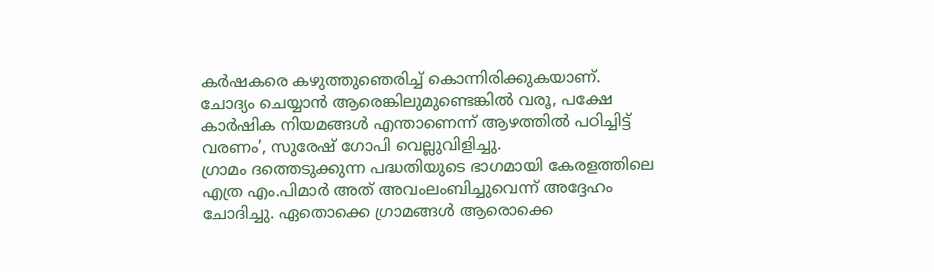കർഷകരെ കഴുത്തുഞെരിച്ച് കൊന്നിരിക്കുകയാണ്. ചോദ്യം ചെയ്യാൻ ആരെങ്കിലുമുണ്ടെങ്കിൽ വരൂ, പക്ഷേ കാർഷിക നിയമങ്ങൾ എന്താണെന്ന് ആഴത്തിൽ പഠിച്ചിട്ട് വരണം’, സുരേഷ് ഗോപി വെല്ലുവിളിച്ചു.
ഗ്രാമം ദത്തെടുക്കുന്ന പദ്ധതിയുടെ ഭാഗമായി കേരളത്തിലെ എത്ര എം.പിമാർ അത് അവംലംബിച്ചുവെന്ന് അദ്ദേഹം ചോദിച്ചു. ഏതൊക്കെ ഗ്രാമങ്ങൾ ആരൊക്കെ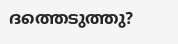ദത്തെടുത്തു?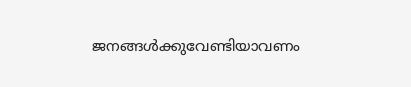ജനങ്ങൾക്കുവേണ്ടിയാവണം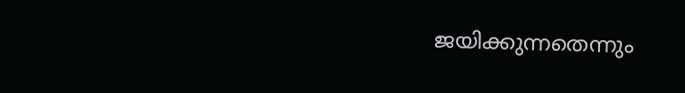ജയിക്കുന്നതെന്നും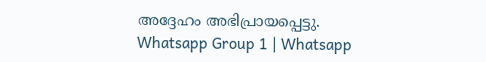അദ്ദേഹം അഭിപ്രായപ്പെട്ടു.
Whatsapp Group 1 | Whatsapp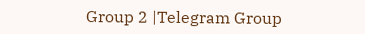Group 2 |Telegram Group